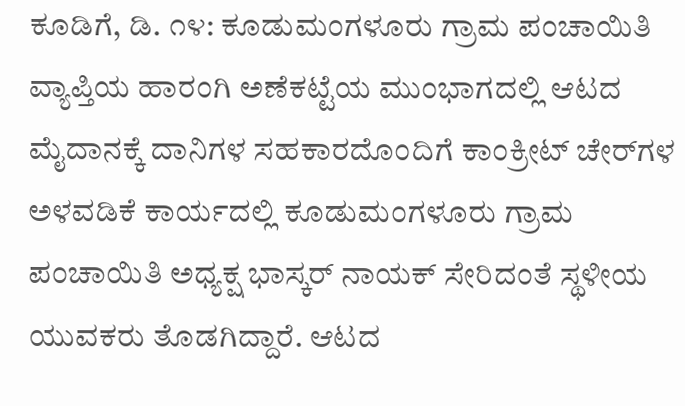ಕೂಡಿಗೆ, ಡಿ. ೧೪: ಕೂಡುಮಂಗಳೂರು ಗ್ರಾಮ ಪಂಚಾಯಿತಿ ವ್ಯಾಪ್ತಿಯ ಹಾರಂಗಿ ಅಣೆಕಟ್ಟೆಯ ಮುಂಭಾಗದಲ್ಲಿ ಆಟದ ಮೈದಾನಕ್ಕೆ ದಾನಿಗಳ ಸಹಕಾರದೊಂದಿಗೆ ಕಾಂಕ್ರೀಟ್ ಚೇರ್‌ಗಳ ಅಳವಡಿಕೆ ಕಾರ್ಯದಲ್ಲಿ ಕೂಡುಮಂಗಳೂರು ಗ್ರಾಮ ಪಂಚಾಯಿತಿ ಅಧ್ಯಕ್ಷ ಭಾಸ್ಕರ್ ನಾಯಕ್ ಸೇರಿದಂತೆ ಸ್ಥಳೀಯ ಯುವಕರು ತೊಡಗಿದ್ದಾರೆ. ಆಟದ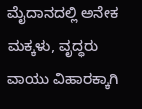ಮೈದಾನದಲ್ಲಿ ಅನೇಕ ಮಕ್ಕಳು, ವೃದ್ಧರು ವಾಯು ವಿಹಾರಕ್ಕಾಗಿ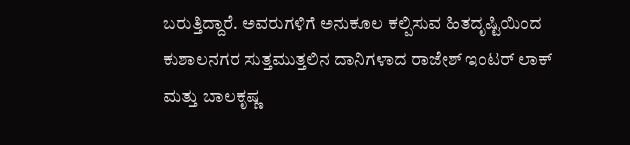ಬರುತ್ತಿದ್ದಾರೆ. ಅವರುಗಳಿಗೆ ಅನುಕೂಲ ಕಲ್ಪಿಸುವ ಹಿತದೃಷ್ಟಿಯಿಂದ ಕುಶಾಲನಗರ ಸುತ್ತಮುತ್ತಲಿನ ದಾನಿಗಳಾದ ರಾಜೇಶ್ ಇಂಟರ್ ಲಾಕ್ ಮತ್ತು ಬಾಲಕೃಷ್ಣ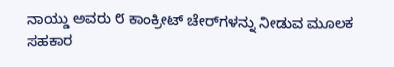ನಾಯ್ಡು ಅವರು ೮ ಕಾಂಕ್ರೀಟ್ ಚೇರ್‌ಗಳನ್ನು ನೀಡುವ ಮೂಲಕ ಸಹಕಾರ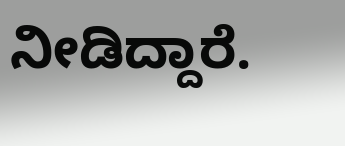ನೀಡಿದ್ದಾರೆ.